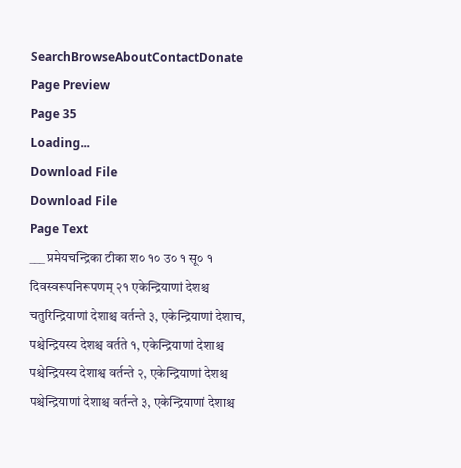SearchBrowseAboutContactDonate
Page Preview
Page 35
Loading...
Download File
Download File
Page Text
___ प्रमेयचन्द्रिका टीका श० १० उ० १ सू० १ दिवस्वरूपनिरूपणम् २१ एकेन्द्रियाणां देशश्च चतुरिन्द्रियाणां देशाश्च वर्तन्ते ३, एकेन्द्रियाणां देशाच, पश्चेन्द्रियस्य देशश्च वर्तते १, एकेन्द्रियाणां देशाश्च पश्चेन्द्रियस्य देशाश्व वर्तन्ते २, एकेन्द्रियाणां देशश्च पश्चेन्द्रियाणां देशाश्च वर्तन्ते ३, एकेन्द्रियाणां देशाश्च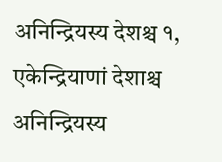अनिन्द्रियस्य देशश्च १, एकेन्द्रियाणां देशाश्च अनिन्द्रियस्य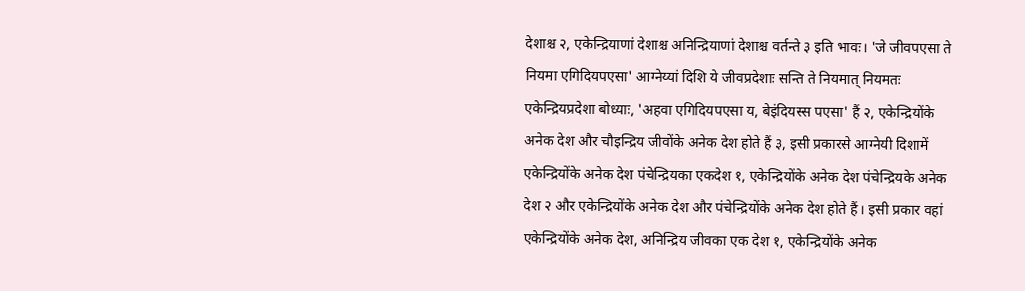देशाश्च २, एकेन्द्रियाणां देशाश्च अनिन्द्रियाणां देशाश्च वर्तन्ते ३ इति भावः। 'जे जीवपएसा ते नियमा एगिदियपएसा' आग्नेय्यां दिशि ये जीवप्रदेशाः सन्ति ते नियमात् नियमतः एकेन्द्रियप्रदेशा बोध्याः, 'अहवा एगिदियपएसा य, बेइंदियस्स पएसा' हैं २, एकेन्द्रियोंके अनेक देश और चौइन्द्रिय जीवोंके अनेक देश होते हैं ३, इसी प्रकारसे आग्नेयी दिशामें एकेन्द्रियोंके अनेक देश पंचेन्द्रियका एकदेश १, एकेन्द्रियोंके अनेक देश पंचेन्द्रियके अनेक देश २ और एकेन्द्रियोंके अनेक देश और पंचेन्द्रियोंके अनेक देश होते हैं। इसी प्रकार वहां एकेन्द्रियोंके अनेक देश, अनिन्द्रिय जीवका एक देश १, एकेन्द्रियोंके अनेक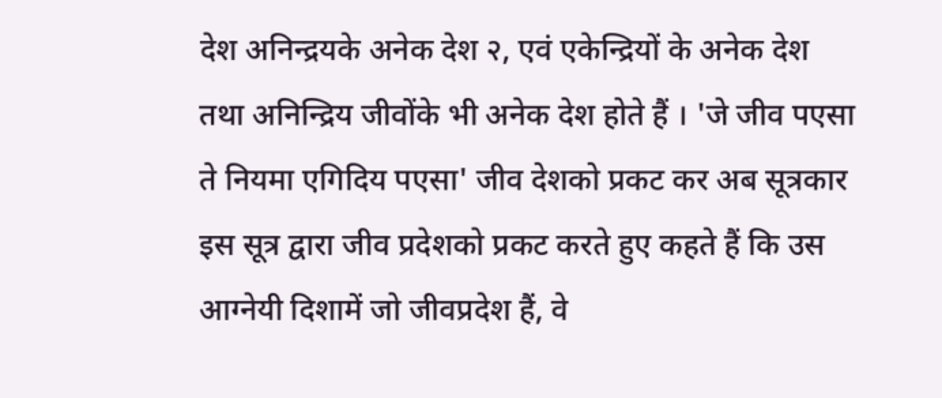देश अनिन्द्रयके अनेक देश २, एवं एकेन्द्रियों के अनेक देश तथा अनिन्द्रिय जीवोंके भी अनेक देश होते हैं । 'जे जीव पएसा ते नियमा एगिदिय पएसा' जीव देशको प्रकट कर अब सूत्रकार इस सूत्र द्वारा जीव प्रदेशको प्रकट करते हुए कहते हैं कि उस आग्नेयी दिशामें जो जीवप्रदेश हैं, वे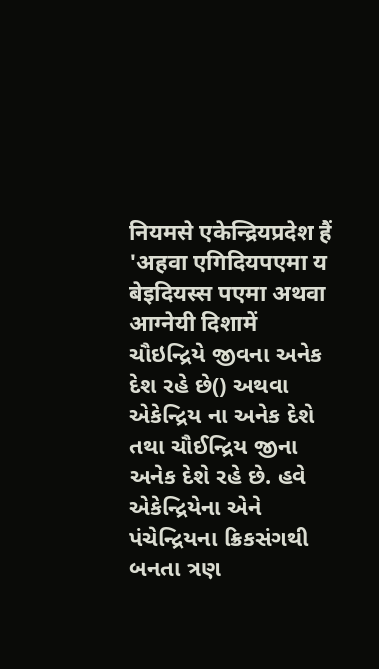नियमसे एकेन्द्रियप्रदेश हैं 'अहवा एगिदियपएमा य बेइदियस्स पएमा अथवा आग्नेयी दिशामें ચૌઇન્દ્રિયે જીવના અનેક દેશ રહે છે() અથવા એકેન્દ્રિય ના અનેક દેશે તથા ચૌઈન્દ્રિય જીના અનેક દેશે રહે છે. હવે એકેન્દ્રિયેના એને પંચેન્દ્રિયના ક્રિકસંગથી બનતા ત્રણ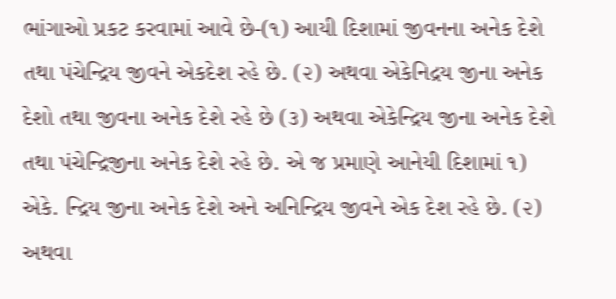ભાંગાઓ પ્રકટ કરવામાં આવે છે-(૧) આયી દિશામાં જીવનના અનેક દેશે તથા પંચેન્દ્રિય જીવને એકદેશ રહે છે. (૨) અથવા એકેનિદ્રય જીના અનેક દેશો તથા જીવના અનેક દેશે રહે છે (૩) અથવા એકેન્દ્રિય જીના અનેક દેશે તથા પંચેન્દ્રિજીના અનેક દેશે રહે છે. એ જ પ્રમાણે આનેયી દિશામાં ૧) એકે. ન્દ્રિય જીના અનેક દેશે અને અનિન્દ્રિય જીવને એક દેશ રહે છે. (૨) અથવા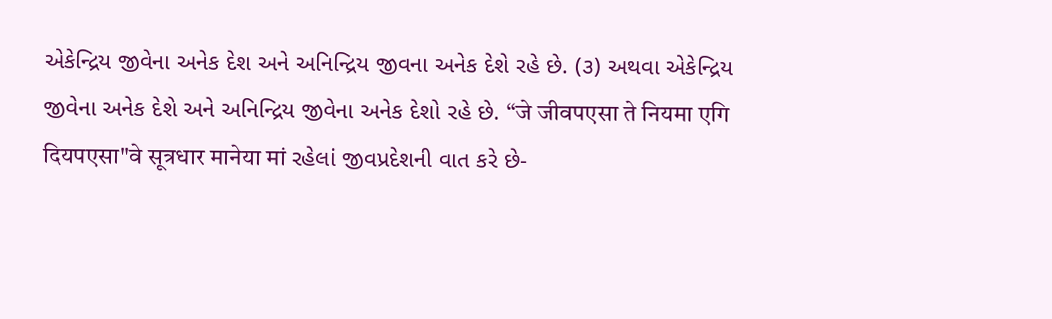એકેન્દ્રિય જીવેના અનેક દેશ અને અનિન્દ્રિય જીવના અનેક દેશે રહે છે. (૩) અથવા એકેન્દ્રિય જીવેના અનેક દેશે અને અનિન્દ્રિય જીવેના અનેક દેશો રહે છે. “जे जीवपएसा ते नियमा एगि दियपएसा"वे सूत्रधार मानेया मां રહેલાં જીવપ્રદેશની વાત કરે છે-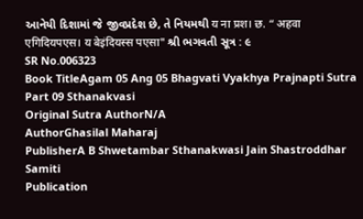આનેયી દિશામાં જે જીવપ્રદેશ છે, તે નિયમથી य ना प्रश। छ. “ अहवा एगिदियपएस। य बेइंदियस्स पएसा" શ્રી ભગવતી સૂત્ર : ૯
SR No.006323
Book TitleAgam 05 Ang 05 Bhagvati Vyakhya Prajnapti Sutra Part 09 Sthanakvasi
Original Sutra AuthorN/A
AuthorGhasilal Maharaj
PublisherA B Shwetambar Sthanakwasi Jain Shastroddhar Samiti
Publication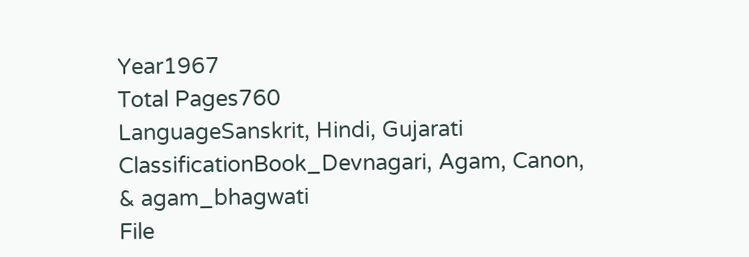Year1967
Total Pages760
LanguageSanskrit, Hindi, Gujarati
ClassificationBook_Devnagari, Agam, Canon, & agam_bhagwati
File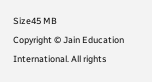Size45 MB
Copyright © Jain Education International. All rights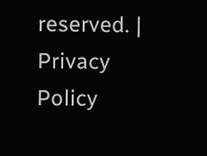reserved. | Privacy Policy